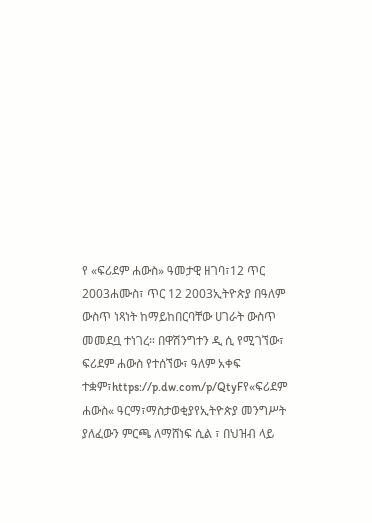የ «ፍሪደም ሐውስ» ዓመታዊ ዘገባ፣12 ጥር 2003ሐሙስ፣ ጥር 12 2003ኢትዮጵያ በዓለም ውስጥ ነጻነት ከማይከበርባቸው ሀገራት ውስጥ መመደቧ ተነገረ። በዋሽንግተን ዲ ሲ የሚገኘው፣ ፍሪደም ሐውስ የተሰኘው፣ ዓለም አቀፍ ተቋም፣https://p.dw.com/p/QtyFየ«ፍሪደም ሐውስ« ዓርማ፣ማስታወቂያየኢትዮጵያ መንግሥት ያለፈውን ምርጫ ለማሸነፍ ሲል ፣ በህዝብ ላይ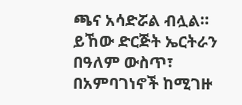ጫና አሳድሯል ብሏል። ይኸው ድርጅት ኤርትራን በዓለም ውስጥ፣ በአምባገነኖች ከሚገዙ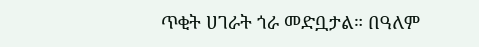ጥቂት ሀገራት ጎራ መድቧታል። በዓለም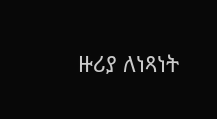ዙሪያ ለነጻነት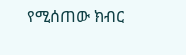የሚሰጠው ክብር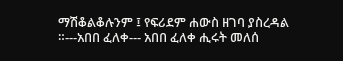ማሽቆልቆሉንም ፤ የፍሪደም ሐውስ ዘገባ ያስረዳል ።---አበበ ፈለቀ--- አበበ ፈለቀ ሒሩት መለሰ